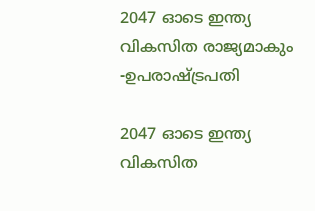2047 ഓടെ ഇന്ത്യ വികസിത രാജ്യമാകും -ഉപരാഷ്ട്രപതി

2047 ഓടെ ഇന്ത്യ വികസിത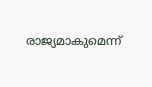രാജ്യമാകുമെന്ന്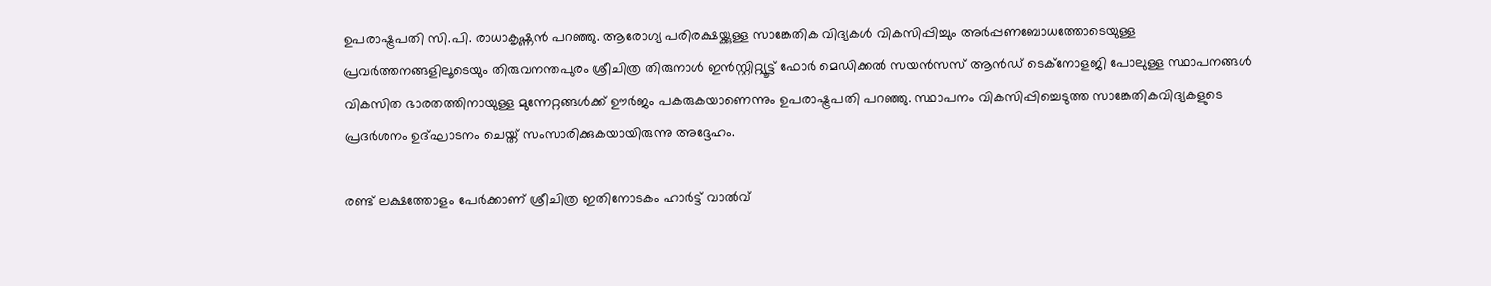ഉപരാഷ്ട്രപതി സി.പി. രാധാകൃഷ്ണൻ പറഞ്ഞു. ആരോഗ്യ പരിരക്ഷയ്ക്കുള്ള സാങ്കേതിക വിദ്യകൾ വികസിപ്പിച്ചും അർപ്പണബോധത്തോടെയുള്ള പ്രവർത്തനങ്ങളിലൂടെയും തിരുവനന്തപുരം ശ്രീചിത്ര തിരുനാൾ ഇൻസ്റ്റിറ്റ്യൂട്ട് ഫോർ മെഡിക്കൽ സയൻസസ് ആൻഡ് ടെക്നോളജി പോലുള്ള സ്ഥാപനങ്ങൾ വികസിത ഭാരതത്തിനായുള്ള മുന്നേറ്റങ്ങൾക്ക് ഊർജം പകരുകയാണെന്നും ഉപരാഷ്ട്രപതി പറഞ്ഞു. സ്ഥാപനം വികസിപ്പിച്ചെടുത്ത സാങ്കേതികവിദ്യകളുടെ പ്രദർശനം ഉദ്ഘാടനം ചെയ്ത് സംസാരിക്കുകയായിരുന്നു അദ്ദേഹം.

രണ്ട് ലക്ഷത്തോളം പേർക്കാണ് ശ്രീചിത്ര ഇതിനോടകം ഹാർട്ട് വാൽവ്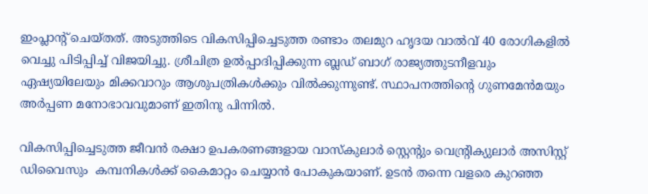ഇംപ്ലാന്റ് ചെയ്തത്. അടുത്തിടെ വികസിപ്പിച്ചെടുത്ത രണ്ടാം തലമുറ ഹൃദയ വാൽവ് 40 രോഗികളിൽ വെച്ചു പിടിപ്പിച്ച് വിജയിച്ചു. ശ്രീചിത്ര ഉൽപ്പാദിപ്പിക്കുന്ന ബ്ലഡ് ബാഗ് രാജ്യത്തുടനീളവും ഏഷ്യയിലേയും മിക്കവാറും ആശുപത്രികൾക്കും വിൽക്കുന്നുണ്ട്. സ്ഥാപനത്തിന്റെ ഗുണമേൻമയും അർപ്പണ മനോഭാവവുമാണ് ഇതിനു പിന്നിൽ.

വികസിപ്പിച്ചെടുത്ത ജീവൻ രക്ഷാ ഉപകരണങ്ങളായ വാസ്‌കുലാർ സ്റ്റെന്റും വെന്റ്രിക്യുലാർ അസിസ്റ്റ് ഡിവൈസും  കമ്പനികൾക്ക് കൈമാറ്റം ചെയ്യാൻ പോകുകയാണ്. ഉടൻ തന്നെ വളരെ കുറഞ്ഞ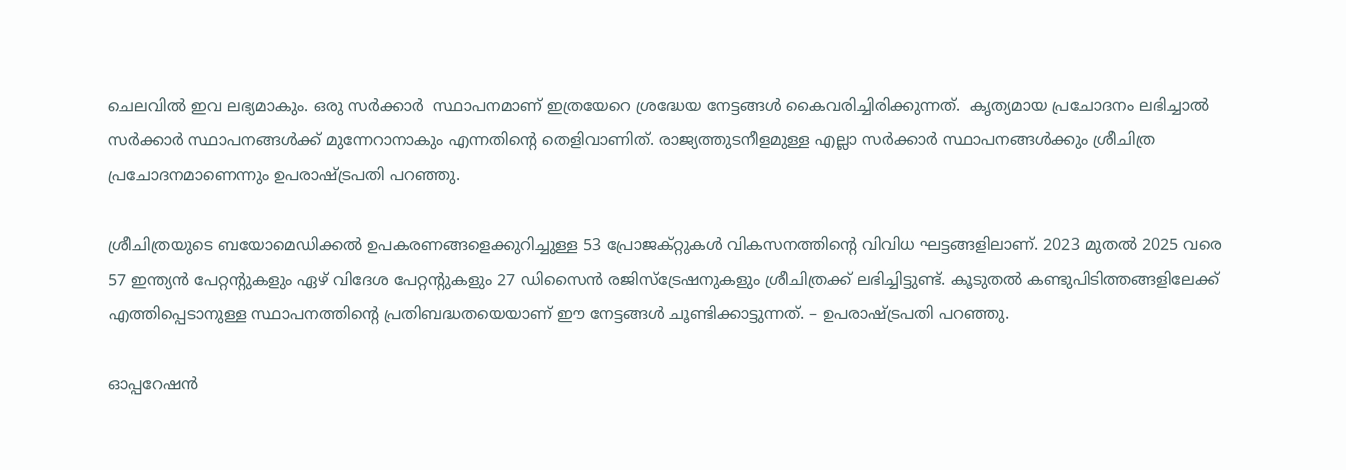ചെലവിൽ ഇവ ലഭ്യമാകും. ഒരു സർക്കാർ  സ്ഥാപനമാണ് ഇത്രയേറെ ശ്രദ്ധേയ നേട്ടങ്ങൾ കൈവരിച്ചിരിക്കുന്നത്.  കൃത്യമായ പ്രചോദനം ലഭിച്ചാൽ സർക്കാർ സ്ഥാപനങ്ങൾക്ക് മുന്നേറാനാകും എന്നതിന്റെ തെളിവാണിത്. രാജ്യത്തുടനീളമുള്ള എല്ലാ സർക്കാർ സ്ഥാപനങ്ങൾക്കും ശ്രീചിത്ര പ്രചോദനമാണെന്നും ഉപരാഷ്ട്രപതി പറഞ്ഞു.

ശ്രീചിത്രയുടെ ബയോമെഡിക്കൽ ഉപകരണങ്ങളെക്കുറിച്ചുള്ള 53 പ്രോജക്റ്റുകൾ വികസനത്തിന്റെ വിവിധ ഘട്ടങ്ങളിലാണ്. 2023 മുതൽ 2025 വരെ 57 ഇന്ത്യൻ പേറ്റന്റുകളും ഏഴ് വിദേശ പേറ്റന്റുകളും 27 ഡിസൈൻ രജിസ്ട്രേഷനുകളും ശ്രീചിത്രക്ക് ലഭിച്ചിട്ടുണ്ട്. കൂടുതൽ കണ്ടുപിടിത്തങ്ങളിലേക്ക് എത്തിപ്പെടാനുള്ള സ്ഥാപനത്തിന്റെ പ്രതിബദ്ധതയെയാണ് ഈ നേട്ടങ്ങൾ ചൂണ്ടിക്കാട്ടുന്നത്. – ഉപരാഷ്ട്രപതി പറഞ്ഞു.

ഓപ്പറേഷൻ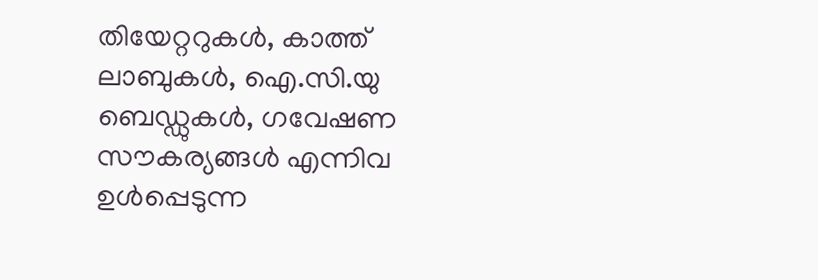തിയേറ്ററുകൾ, കാത്ത് ലാബുകൾ, ഐ.സി.യു  ബെഡ്ഡുകൾ, ഗവേഷണ സൗകര്യങ്ങൾ എന്നിവ ഉൾപ്പെടുന്ന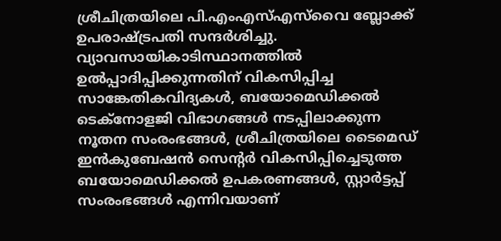ശ്രീചിത്രയിലെ പി.എംഎസ്എസ്‌വൈ ബ്ലോക്ക് ഉപരാഷ്ട്രപതി സന്ദർശിച്ചു. വ്യാവസായികാടിസ്ഥാനത്തിൽ ഉൽപ്പാദിപ്പിക്കുന്നതിന് വികസിപ്പിച്ച സാങ്കേതികവിദ്യകൾ, ബയോമെഡിക്കൽ ടെക്നോളജി വിഭാഗങ്ങൾ നടപ്പിലാക്കുന്ന നൂതന സംരംഭങ്ങൾ, ശ്രീചിത്രയിലെ ടൈമെഡ് ഇൻകുബേഷൻ സെന്റർ വികസിപ്പിച്ചെടുത്ത ബയോമെഡിക്കൽ ഉപകരണങ്ങൾ, സ്റ്റാർട്ടപ്പ് സംരംഭങ്ങൾ എന്നിവയാണ്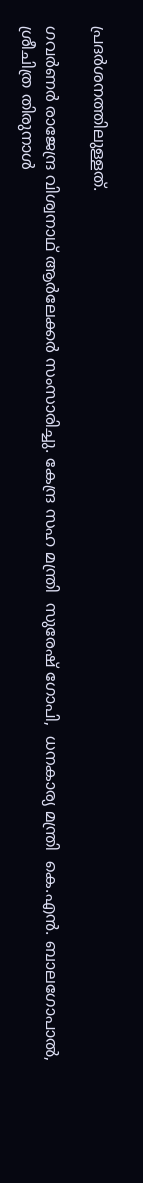പ്രദർശനത്തിലുള്ളത്.

ഗവർണർ രാജേന്ദ്ര വിശ്വനാഥ് ആർലേക്കർ സംസാരിച്ചു. കേന്ദ്ര സഹ മന്ത്രി  സുരേഷ് ഗോപി,  ധനകാര്യ മന്ത്രി  കെ.എൻ. ബാലഗോപാൽ, ശ്രീചിത്ര തിരുനാൾ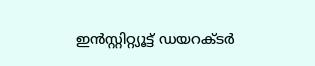ഇൻസ്റ്റിറ്റ്യൂട്ട് ഡയറക്ടർ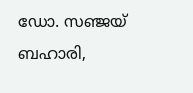ഡോ. സഞ്ജയ് ബഹാരി,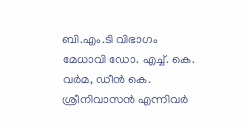ബി.എം.ടി വിഭാഗം മേധാവി ഡോ. എച്ച്. കെ. വർമ, ഡീൻ കെ. ശ്രീനിവാസൻ എന്നിവർ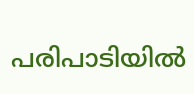പരിപാടിയിൽ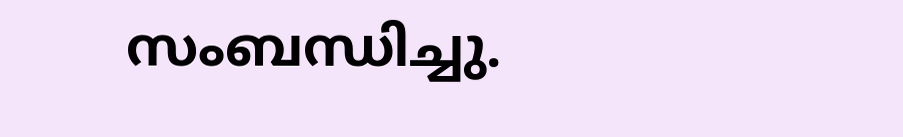സംബന്ധിച്ചു.